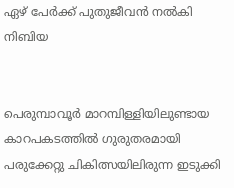ഏഴ് പേര്‍ക്ക് പുതുജീവന്‍ നല്‍കി നിബിയ


പെരുമ്പാവൂര്‍ മാറമ്പിള്ളിയിലുണ്ടായ കാറപകടത്തിൽ ഗുരുതരമായി പരുക്കേറ്റു ചികിത്സയിലിരുന്ന ഇടുക്കി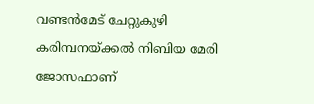വണ്ടൻമേട് ചേറ്റുകുഴി കരിമ്പനയ്ക്കൽ നിബിയ മേരി ജോസഫാണ്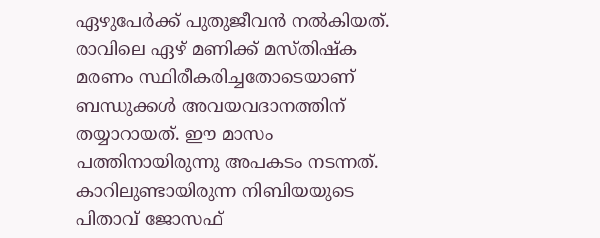ഏഴുപേര്‍ക്ക് പുതുജീവന്‍ നല്‍കിയത്. രാവിലെ ഏഴ് മണിക്ക് മസ്തിഷ്ക മരണം സ്ഥിരീകരിച്ചതോടെയാണ് ബന്ധുക്കള്‍ അവയവദാനത്തിന് തയ്യാറായത്. ഈ മാസം പത്തിനായിരുന്നു അപകടം നടന്നത്. കാറിലുണ്ടായിരുന്ന നിബിയയുടെ പിതാവ് ജോസഫ്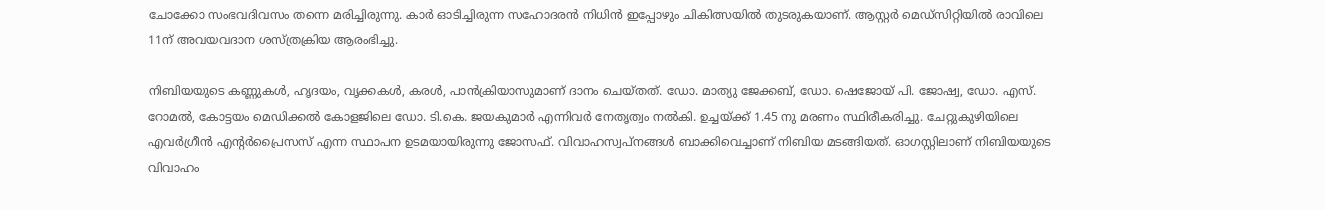ചോക്കോ സംഭവദിവസം തന്നെ മരിച്ചിരുന്നു. കാര്‍ ഓടിച്ചിരുന്ന സഹോദരന്‍ നിധിന്‍ ഇപ്പോഴും ചികിത്സയില്‍ തുടരുകയാണ്. ആസ്റ്റർ മെഡ്സിറ്റിയിൽ രാവിലെ 11ന് അവയവദാന ശസ്ത്രക്രിയ ആരംഭിച്ചു.

നിബിയയുടെ കണ്ണുകള്‍, ഹൃദയം, വൃക്കകള്‍, കരള്‍, പാന്‍ക്രിയാസുമാണ് ദാനം ചെയ്തത്. ഡോ. മാത്യു ജേക്കബ്, ഡോ. ഷെജോയ് പി. ജോഷ്വ, ഡോ. എസ്. റോമൽ, കോട്ടയം മെഡിക്കല്‍ കോളജിലെ ഡോ. ടി.കെ. ജയകുമാർ എന്നിവർ നേതൃത്വം നൽകി. ഉച്ചയ്ക്ക് 1.45 നു മരണം സ്ഥിരീകരിച്ചു. ചേറ്റുകുഴിയിലെ എവർഗ്രീൻ എന്റർപ്രൈസസ് എന്ന സ്ഥാപന ഉടമയായിരുന്നു ജോസഫ്. വിവാഹസ്വപ്നങ്ങള്‍ ബാക്കിവെച്ചാണ് നിബിയ മടങ്ങിയത്. ഓഗസ്റ്റിലാണ് നിബിയയുടെ വിവാഹം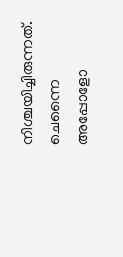നിശ്ചയിച്ചിരുന്നത്. ചെന്നൈ അപ്പോളോ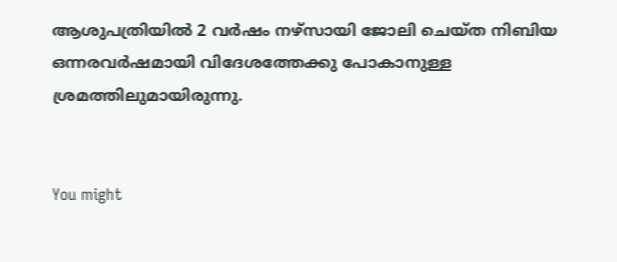ആശുപത്രിയിൽ 2 വർഷം നഴ്‌സായി ജോലി ചെയ്ത നിബിയ ഒന്നരവർഷമായി വിദേശത്തേക്കു പോകാനുള്ള ശ്രമത്തിലുമായിരുന്നു.


You might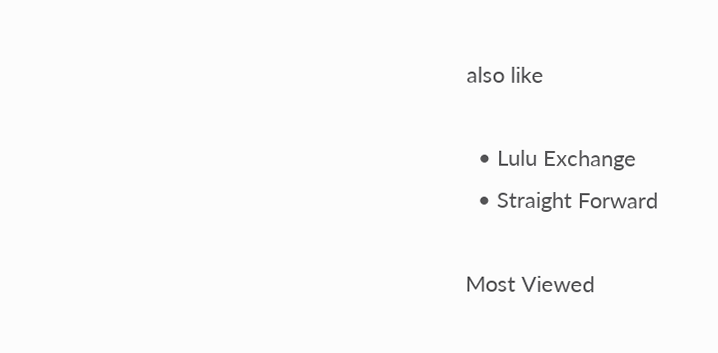also like

  • Lulu Exchange
  • Straight Forward

Most Viewed